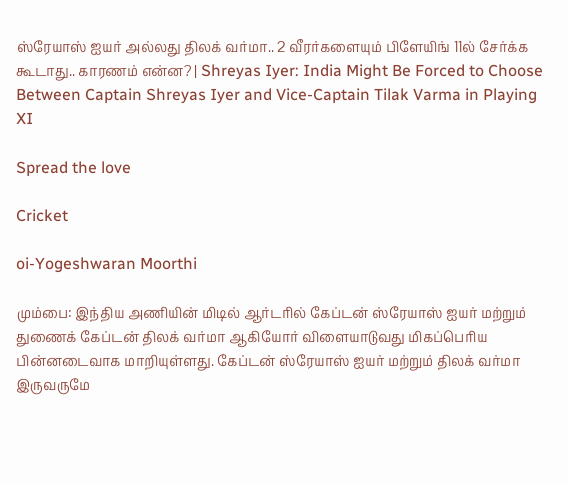ஸ்ரேயாஸ் ஐயர் அல்லது திலக் வர்மா.. 2 வீரர்களையும் பிளேயிங் 11ல் சேர்க்க கூடாது.. காரணம் என்ன? | Shreyas Iyer: India Might Be Forced to Choose Between Captain Shreyas Iyer and Vice-Captain Tilak Varma in Playing XI

Spread the love

Cricket

oi-Yogeshwaran Moorthi

மும்பை: இந்திய அணியின் மிடில் ஆர்டரில் கேப்டன் ஸ்ரேயாஸ் ஐயர் மற்றும் துணைக் கேப்டன் திலக் வர்மா ஆகியோர் விளையாடுவது மிகப்பெரிய பின்னடைவாக மாறியுள்ளது. கேப்டன் ஸ்ரேயாஸ் ஐயர் மற்றும் திலக் வர்மா இருவருமே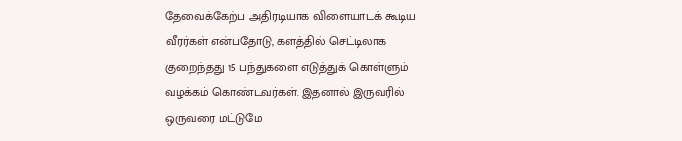தேவைக்கேற்ப அதிரடியாக விளையாடக் கூடிய வீரர்கள் என்பதோடு, களத்தில் செட்டிலாக குறைந்தது 15 பந்துகளை எடுத்துக் கொள்ளும் வழக்கம் கொண்டவர்கள். இதனால் இருவரில் ஒருவரை மட்டுமே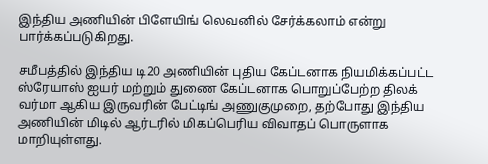இந்திய அணியின் பிளேயிங் லெவனில் சேர்க்கலாம் என்று பார்க்கப்படுகிறது.

சமீபத்தில் இந்திய டி20 அணியின் புதிய கேப்டனாக நியமிக்கப்பட்ட ஸ்ரேயாஸ் ஐயர் மற்றும் துணை கேப்டனாக பொறுப்பேற்ற திலக் வர்மா ஆகிய இருவரின் பேட்டிங் அணுகுமுறை, தற்போது இந்திய அணியின் மிடில் ஆர்டரில் மிகப்பெரிய விவாதப் பொருளாக மாறியுள்ளது.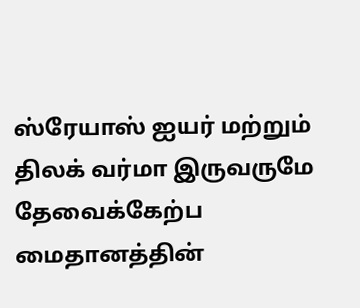ஸ்ரேயாஸ் ஐயர் மற்றும் திலக் வர்மா இருவருமே தேவைக்கேற்ப மைதானத்தின்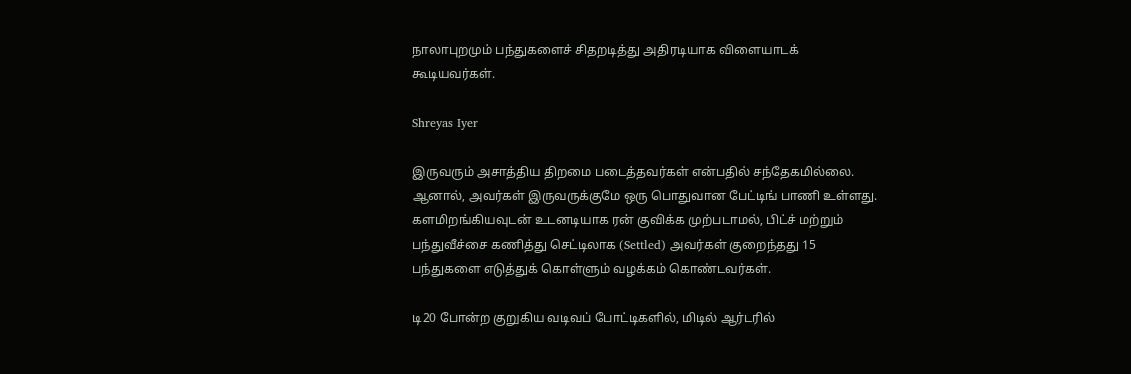நாலாபுறமும் பந்துகளைச் சிதறடித்து அதிரடியாக விளையாடக் கூடியவர்கள்.

Shreyas Iyer

இருவரும் அசாத்திய திறமை படைத்தவர்கள் என்பதில் சந்தேகமில்லை. ஆனால், அவர்கள் இருவருக்குமே ஒரு பொதுவான பேட்டிங் பாணி உள்ளது. களமிறங்கியவுடன் உடனடியாக ரன் குவிக்க முற்படாமல், பிட்ச் மற்றும் பந்துவீச்சை கணித்து செட்டிலாக (Settled) அவர்கள் குறைந்தது 15 பந்துகளை எடுத்துக் கொள்ளும் வழக்கம் கொண்டவர்கள்.

டி20 போன்ற குறுகிய வடிவப் போட்டிகளில், மிடில் ஆர்டரில்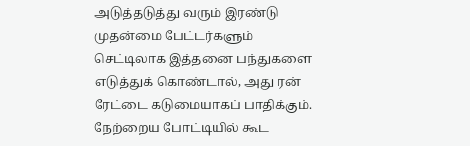அடுத்தடுத்து வரும் இரண்டு முதன்மை பேட்டர்களும் செட்டிலாக இத்தனை பந்துகளை எடுத்துக் கொண்டால், அது ரன் ரேட்டை கடுமையாகப் பாதிக்கும். நேற்றைய போட்டியில் கூட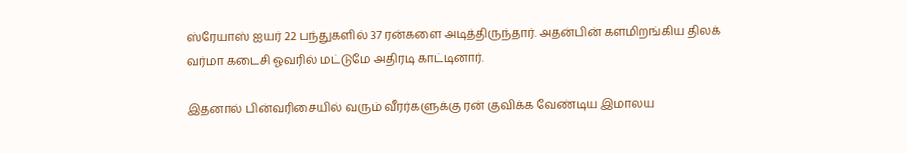ஸ்ரேயாஸ் ஐயர் 22 பந்துகளில் 37 ரன்களை அடித்திருந்தார். அதன்பின் களமிறங்கிய திலக் வர்மா கடைசி ஓவரில் மட்டுமே அதிரடி காட்டினார்.

இதனால் பின்வரிசையில் வரும் வீரர்களுக்கு ரன் குவிக்க வேண்டிய இமாலய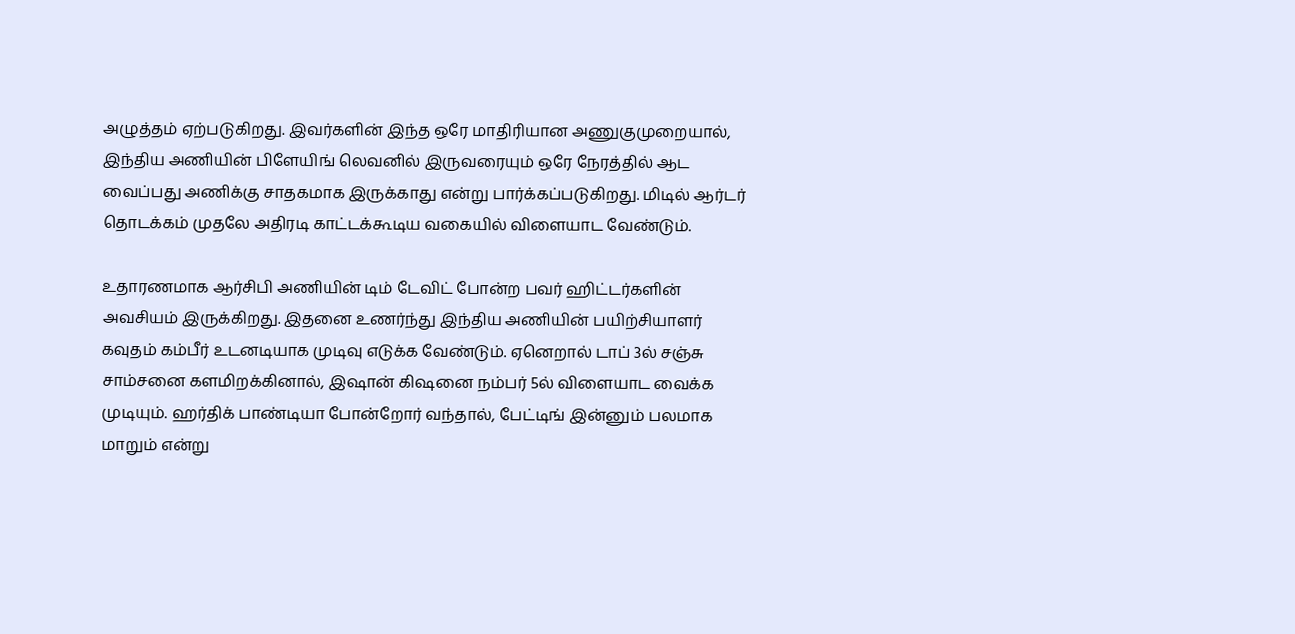அழுத்தம் ஏற்படுகிறது. இவர்களின் இந்த ஒரே மாதிரியான அணுகுமுறையால், இந்திய அணியின் பிளேயிங் லெவனில் இருவரையும் ஒரே நேரத்தில் ஆட வைப்பது அணிக்கு சாதகமாக இருக்காது என்று பார்க்கப்படுகிறது. மிடில் ஆர்டர் தொடக்கம் முதலே அதிரடி காட்டக்கூடிய வகையில் விளையாட வேண்டும்.

உதாரணமாக ஆர்சிபி அணியின் டிம் டேவிட் போன்ற பவர் ஹிட்டர்களின் அவசியம் இருக்கிறது. இதனை உணர்ந்து இந்திய அணியின் பயிற்சியாளர் கவுதம் கம்பீர் உடனடியாக முடிவு எடுக்க வேண்டும். ஏனெறால் டாப் 3ல் சஞ்சு சாம்சனை களமிறக்கினால், இஷான் கிஷனை நம்பர் 5ல் விளையாட வைக்க முடியும். ஹர்திக் பாண்டியா போன்றோர் வந்தால், பேட்டிங் இன்னும் பலமாக மாறும் என்று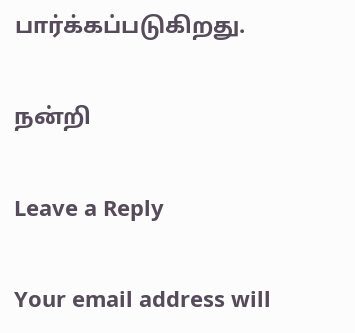பார்க்கப்படுகிறது.

நன்றி

Leave a Reply

Your email address will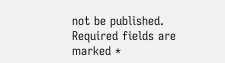not be published. Required fields are marked *